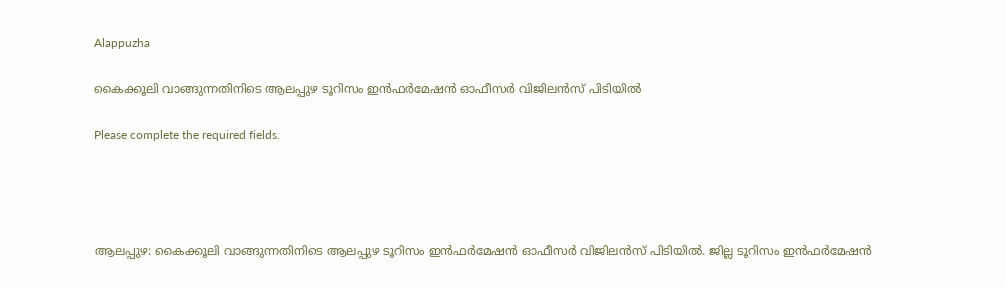Alappuzha

കൈക്കൂലി വാങ്ങുന്നതിനിടെ ആലപ്പുഴ ടൂറിസം ഇൻഫർമേഷൻ ഓഫീസർ വിജിലൻസ് പിടിയിൽ

Please complete the required fields.




ആലപ്പുഴ: കൈക്കൂലി വാങ്ങുന്നതിനിടെ ആലപ്പുഴ ടൂറിസം ഇൻഫർമേഷൻ ഓഫീസർ വിജിലൻസ് പിടിയിൽ. ജില്ല ടൂറിസം ഇൻഫർമേഷൻ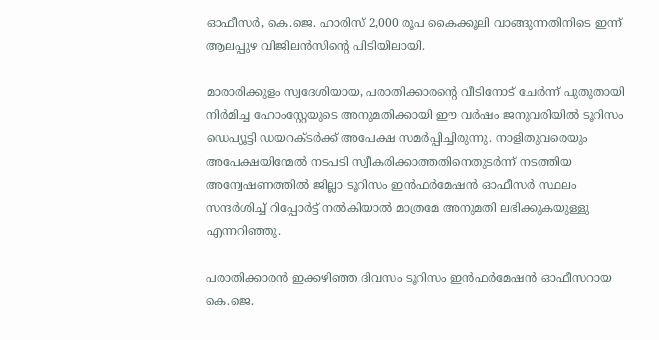ഓഫീസർ, കെ.ജെ. ഹാരിസ് 2,000 രൂപ കൈക്കൂലി വാങ്ങുന്നതിനിടെ ഇന്ന് ആലപ്പുഴ വിജിലൻസിന്റെ പിടിയിലായി.

മാരാരിക്കുളം സ്വദേശിയായ, പരാതിക്കാരന്‍റെ വീടിനോട് ചേർന്ന് പുതുതായി നിർമിച്ച ഹോംസ്റ്റേയുടെ അനുമതിക്കായി ഈ വർഷം ജനുവരിയിൽ ടൂറിസം ഡെപ്യൂട്ടി ഡയറക്ടർക്ക് അപേക്ഷ സമർപ്പിച്ചിരുന്നു. നാളിതുവരെയും അപേക്ഷയിന്മേല്‍ നടപടി സ്വീകരിക്കാത്തതിനെതുടര്‍ന്ന് നടത്തിയ അന്വേഷണത്തില്‍ ജില്ലാ ടൂറിസം ഇൻഫർമേഷൻ ഓഫീസർ സ്ഥലം സന്ദർശിച്ച് റിപ്പോർട്ട് നൽകിയാൽ മാത്രമേ അനുമതി ലഭിക്കുകയുള്ളു എന്നറിഞ്ഞു.

പരാതിക്കാരൻ ഇക്കഴിഞ്ഞ ദിവസം ടൂറിസം ഇൻഫർമേഷൻ ഓഫീസറായ കെ.ജെ.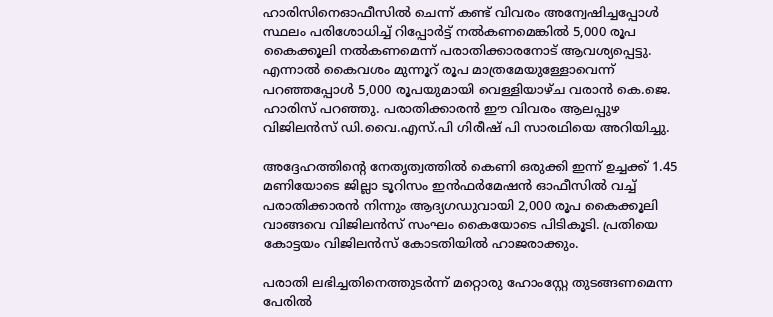ഹാരിസിനെഓഫീസിൽ ചെന്ന് കണ്ട് വിവരം അന്വേഷിച്ചപ്പോള്‍ സ്ഥലം പരിശോധിച്ച് റിപ്പോർട്ട് നൽകണമെങ്കിൽ 5,000 രൂപ കൈക്കൂലി നൽകണമെന്ന് പരാതിക്കാരനോട് ആവശ്യപ്പെട്ടു. എന്നാല്‍ കൈവശം മുന്നൂറ് രൂപ മാത്രമേയുള്ളോവെന്ന് പറഞ്ഞപ്പോള്‍ 5,000 രൂപയുമായി വെള്ളിയാഴ്ച വരാന്‍ കെ.ജെ. ഹാരിസ് പറഞ്ഞു. പരാതിക്കാരൻ ഈ വിവരം ആലപ്പുഴ വിജിലൻസ് ഡി.വൈ.എസ്.പി ഗിരീഷ്‌ പി സാരഥിയെ അറിയിച്ചു.

അദ്ദേഹത്തിന്റെ നേതൃത്വത്തിൽ കെണി ഒരുക്കി ഇന്ന് ഉച്ചക്ക് 1.45 മണിയോടെ ജില്ലാ ടൂറിസം ഇൻഫർമേഷൻ ഓഫീസിൽ വച്ച് പരാതിക്കാരൻ നിന്നും ആദ്യഗഡുവായി 2,000 രൂപ കൈക്കൂലി വാങ്ങവെ വിജിലൻസ് സംഘം കൈയോടെ പിടികൂടി. പ്രതിയെ കോട്ടയം വിജിലൻസ് കോടതിയിൽ ഹാജരാക്കും.

പരാതി ലഭിച്ചതിനെത്തുടര്‍ന്ന് മറ്റൊരു ഹോംസ്റ്റേ തുടങ്ങണമെന്ന പേരില്‍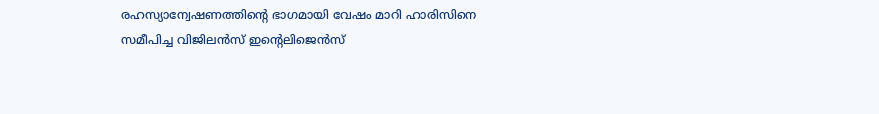രഹസ്യാന്വേഷണത്തിന്‍റെ ഭാഗമായി വേഷം മാറി ഹാരിസിനെ സമീപിച്ച വിജിലന്‍സ് ഇന്റെലിജെന്‍സ്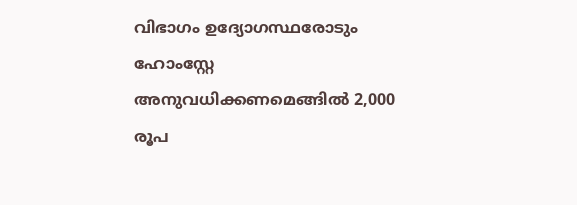വിഭാഗം ഉദ്യോഗസ്ഥരോടും ഹോംസ്റ്റേ അനുവധിക്കണമെങ്ങില്‍ 2,000 രൂപ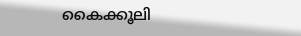കൈക്കൂലി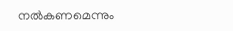നല്‍കണമെന്നും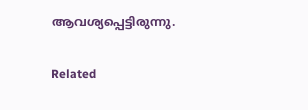ആവശ്യപ്പെട്ടിരുന്നു.

Related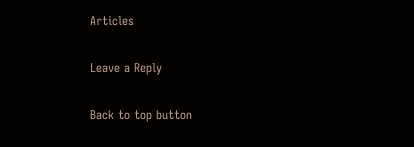Articles

Leave a Reply

Back to top button